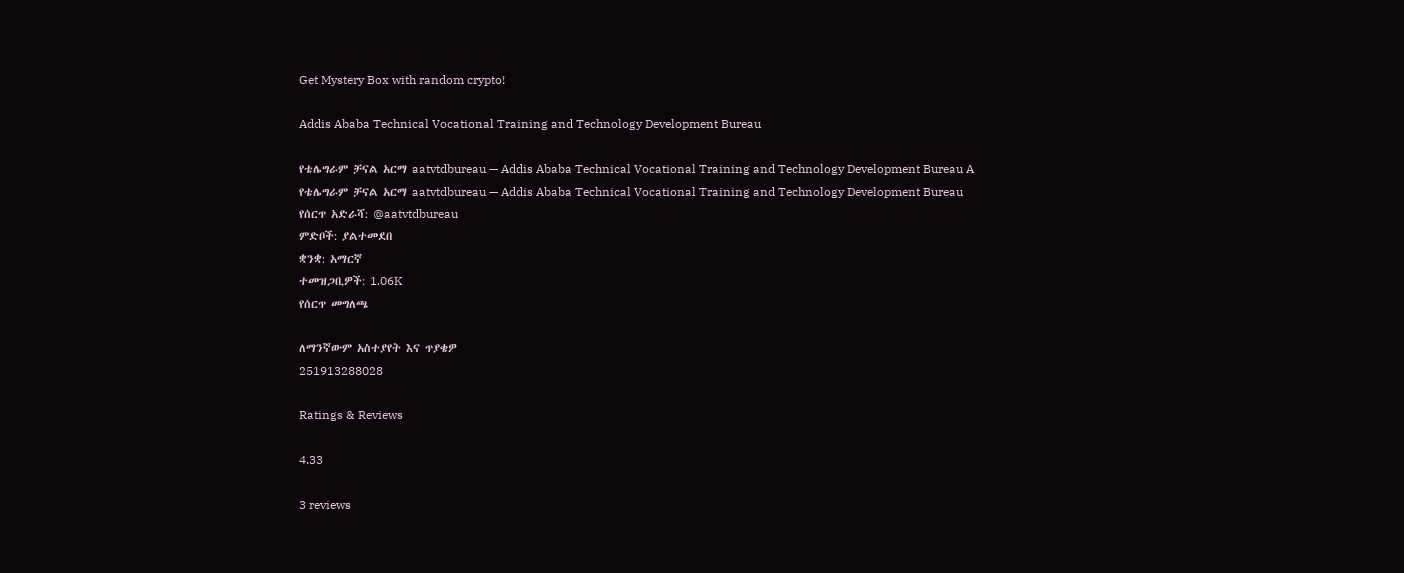Get Mystery Box with random crypto!

Addis Ababa Technical Vocational Training and Technology Development Bureau

የቴሌግራም ቻናል አርማ aatvtdbureau — Addis Ababa Technical Vocational Training and Technology Development Bureau A
የቴሌግራም ቻናል አርማ aatvtdbureau — Addis Ababa Technical Vocational Training and Technology Development Bureau
የሰርጥ አድራሻ: @aatvtdbureau
ምድቦች: ያልተመደበ
ቋንቋ: አማርኛ
ተመዝጋቢዎች: 1.06K
የሰርጥ መግለጫ

ለማንኛውም አስተያየት እና ጥያቄዎ
251913288028

Ratings & Reviews

4.33

3 reviews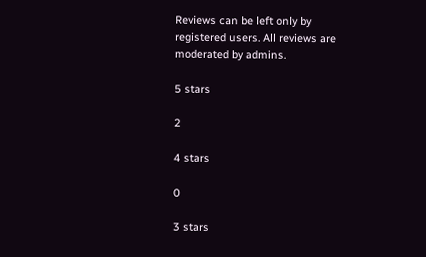Reviews can be left only by registered users. All reviews are moderated by admins.

5 stars

2

4 stars

0

3 stars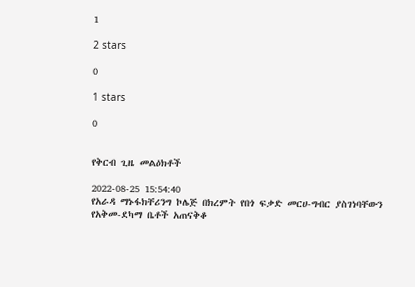1

2 stars

0

1 stars

0


የቅርብ ጊዜ መልዕክቶች

2022-08-25 15:54:40
የአራዳ ማኑፋክቸሪንግ ኮሌጅ በክረምት የበጎ ፍቃድ መርሀ-ግብር ያስገነባቸውን የአቅመ-ደካማ ቤቶች አጠናቅቆ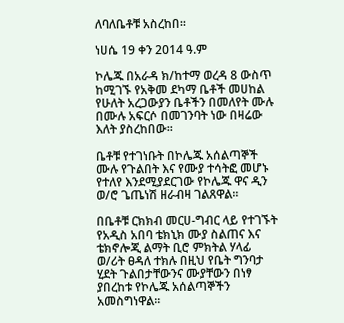ለባለቤቶቹ አስረከበ፡፡

ነሀሴ 19 ቀን 2014 ዓ.ም

ኮሌጁ በአራዳ ክ/ከተማ ወረዳ 8 ውስጥ ከሚገኙ የአቅመ ደካማ ቤቶች መሀከል የሁለት አረጋውያን ቤቶችን በመለየት ሙሉ በሙሉ አፍርሶ በመገንባት ነው በዛሬው እለት ያስረከበው፡፡

ቤቶቹ የተገነቡት በኮሌጁ አሰልጣኞች ሙሉ የጉልበት እና የሙያ ተሳትፎ መሆኑ የተለየ እንደሚያደርገው የኮሌጁ ዋና ዲን ወ/ሮ ጌጤነሽ ዘራብዛ ገልጸዋል፡፡

በቤቶቹ ርክክብ መርሀ-ግብር ላይ የተገኙት የአዲስ አበባ ቴክኒክ ሙያ ስልጠና እና ቴክኖሎጂ ልማት ቢሮ ምክትል ሃላፊ ወ/ሪት ፀዳለ ተክሉ በዚህ የቤት ግንባታ ሂደት ጉልበታቸውንና ሙያቸውን በነፃ ያበረከቱ የኮሌጁ አሰልጣኞችን አመስግነዋል፡፡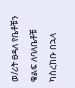ወ/ሪት ፀዳለ የቤቶቹን ቁልፍ ለባለቤቶቹ ካስረከቡ በኋላ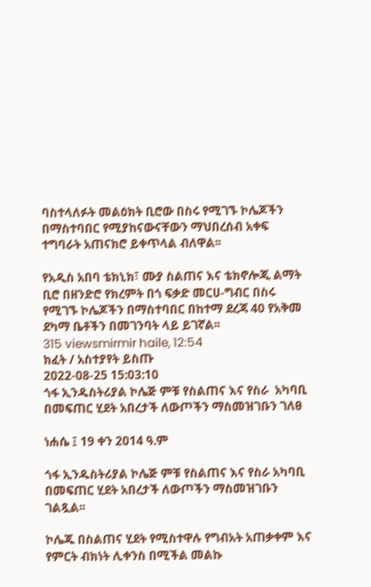ባስተላለፉት መልዕክት ቢሮው በስሩ የሚገኙ ኮሌጆችን በማስተባበር የሚያከናውናቸውን ማህበረሰብ አቀፍ ተግባራት አጠናክሮ ይቀጥላል ብለዋል፡፡

የአዲስ አበባ ቴክኒክ፣ ሙያ ስልጠና እና ቴክኖሎጂ ልማት ቢሮ በዘንድሮ የክረምት በጎ ፍቃድ መርሀ-ግብር በስሩ የሚገኙ ኮሌጆችን በማስተባበር በከተማ ደረጃ 40 የአቅመ ደካማ ቤቶችን በመገንባት ላይ ይገኛል፡፡
315 viewsmirmir haile, 12:54
ክፈት / አስተያየት ይስጡ
2022-08-25 15:03:10
ጎፋ ኢንዱስትሪያል ኮሌጅ ምቹ የስልጠና እና የስራ  አካባቢ በመፍጠር ሂደት አበረታች ለውጦችን ማስመዝገቡን ገለፀ

ነሐሴ ፤ 19 ቀን 2014 ዓ.ም

ጎፋ ኢንዱስትሪያል ኮሌጅ ምቹ የስልጠና እና የስራ አካባቢ በመፍጠር ሂደት አበረታች ለውጦችን ማስመዝገቡን ገልጿል፡፡

ኮሌጁ በስልጠና ሂደት የሚስተዋሉ የግብአት አጠቃቀም እና የምርት ብክነት ሊቀንስ በሚችል መልኩ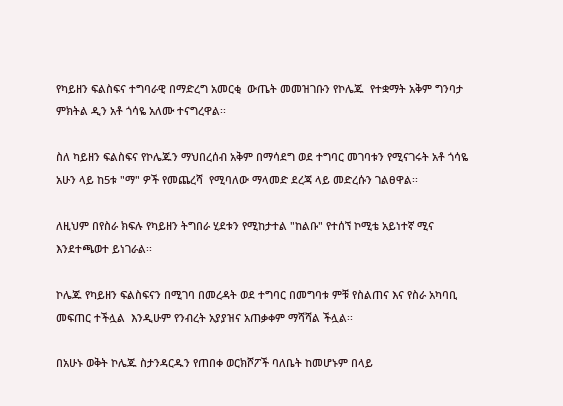የካይዘን ፍልስፍና ተግባራዊ በማድረግ አመርቂ  ውጤት መመዝገቡን የኮሌጁ  የተቋማት አቅም ግንባታ ምክትል ዲን አቶ ጎሳዬ አለሙ ተናግረዋል፡፡

ስለ ካይዘን ፍልስፍና የኮሌጁን ማህበረሰብ አቅም በማሳደግ ወደ ተግባር መገባቱን የሚናገሩት አቶ ጎሳዬ አሁን ላይ ከ5ቱ "ማ" ዎች የመጨረሻ  የሚባለው ማላመድ ደረጃ ላይ መድረሱን ገልፀዋል፡፡

ለዚህም በየስራ ክፍሉ የካይዘን ትግበራ ሂደቱን የሚከታተል "ከልቡ" የተሰኘ ኮሚቴ አይነተኛ ሚና እንደተጫወተ ይነገራል፡፡

ኮሌጁ የካይዘን ፍልስፍናን በሚገባ በመረዳት ወደ ተግባር በመግባቱ ምቹ የስልጠና እና የስራ አካባቢ መፍጠር ተችሏል  እንዲሁም የንብረት አያያዝና አጠቃቀም ማሻሻል ችሏል፡፡

በአሁኑ ወቅት ኮሌጁ ስታንዳርዱን የጠበቀ ወርክሾፖች ባለቤት ከመሆኑም በላይ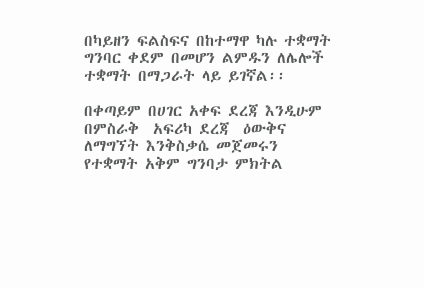በካይዘን ፍልስፍና በከተማዋ ካሉ ተቋማት ግንባር ቀደም በመሆን ልምዱን ለሌሎች  ተቋማት በማጋራት ላይ ይገኛል፡፡

በቀጣይም በሀገር አቀፍ ደረጃ እንዲሁም በምስራቅ  አፍሪካ ደረጃ  ዕውቅና ለማግኘት እንቅስቃሴ መጀመሩን የተቋማት አቅም ግንባታ ምክትል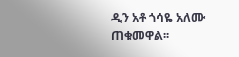ዲን አቶ ጎሳዬ አለሙ ጠቁመዋል፡፡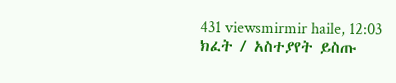431 viewsmirmir haile, 12:03
ክፈት / አስተያየት ይስጡ